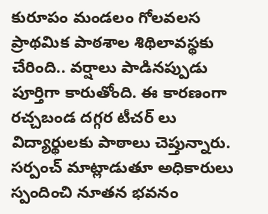కురూపం మండలం గోలవలస ప్రాథమిక పాఠశాల శిథిలావస్థకు చేరింది.. వర్షాలు పాడినప్పుడు పూర్తిగా కారుతోంది. ఈ కారణంగా రచ్చబండ దగ్గర టీచర్ లు విద్యార్థులకు పాఠాలు చెప్తున్నారు. సర్పంచ్ మాట్లాడుతూ అధికారులు స్పందించి నూతన భవనం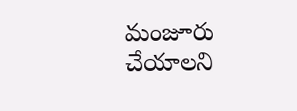మంజూరు చేయాలని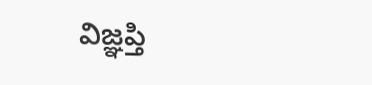విజ్ఞప్తి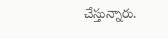చేస్తున్నారు.